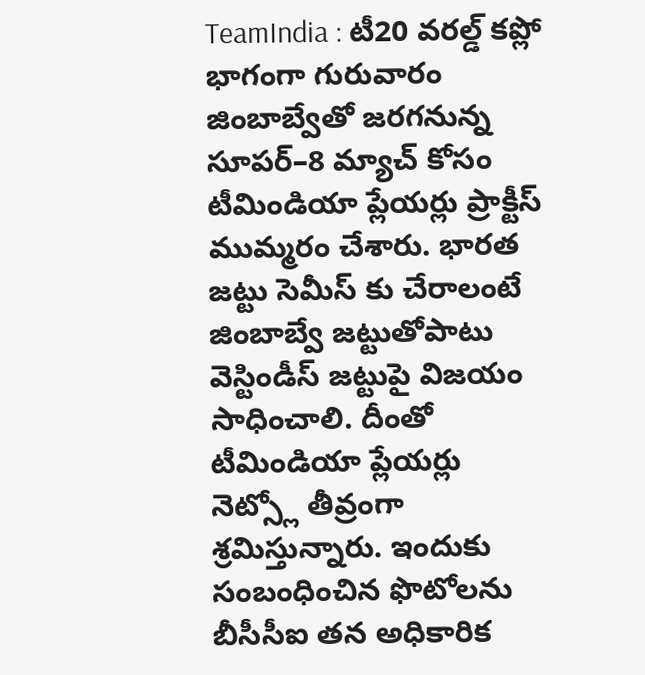TeamIndia : టీ20 వరల్డ్ కప్లో భాగంగా గురువారం జింబాబ్వేతో జరగనున్న సూపర్–8 మ్యాచ్ కోసం టీమిండియా ప్లేయర్లు ప్రాక్టీస్ ముమ్మరం చేశారు. భారత జట్టు సెమీస్ కు చేరాలంటే జింబాబ్వే జట్టుతోపాటు వెస్టిండీస్ జట్టుపై విజయం సాధించాలి. దీంతో టీమిండియా ప్లేయర్లు నెట్స్లో తీవ్రంగా శ్రమిస్తున్నారు. ఇందుకు సంబంధించిన ఫొటోలను బీసీసీఐ తన అధికారిక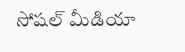సోషల్ మీడియా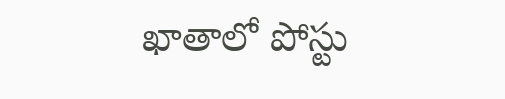ఖాతాలో పోస్టు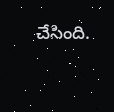చేసింది.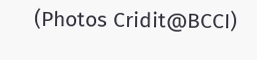(Photos Cridit@BCCI)